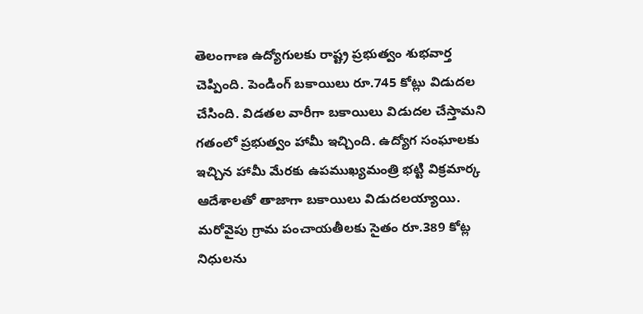తెలంగాణ ఉద్యోగులకు రాష్ట్ర ప్రభుత్వం శుభవార్త చెప్పింది. పెండింగ్ బకాయిలు రూ.745 కోట్లు విడుదల చేసింది. విడతల వారీగా బకాయిలు విడుదల చేస్తామని గతంలో ప్రభుత్వం హామీ ఇచ్చింది. ఉద్యోగ సంఘాలకు ఇచ్చిన హామీ మేరకు ఉపముఖ్యమంత్రి భట్టి విక్రమార్క ఆదేశాలతో తాజాగా బకాయిలు విడుదలయ్యాయి. మరోవైపు గ్రామ పంచాయతీలకు సైతం రూ.389 కోట్ల నిధులను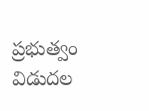ప్రభుత్వం విడుదల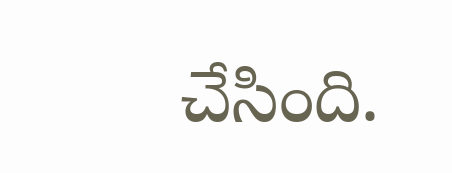చేసింది.